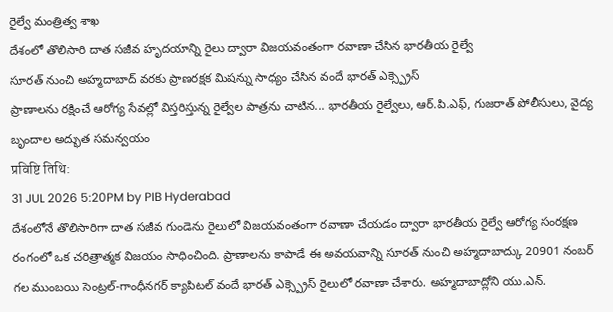రైల్వే మంత్రిత్వ శాఖ
దేశంలో తొలిసారి దాత సజీవ హృదయాన్ని రైలు ద్వారా విజయవంతంగా రవాణా చేసిన భారతీయ రైల్వే
సూరత్ నుంచి అహ్మదాబాద్ వరకు ప్రాణరక్షక మిషన్ను సాధ్యం చేసిన వందే భారత్ ఎక్స్ప్రెస్
ప్రాణాలను రక్షించే ఆరోగ్య సేవల్లో విస్తరిస్తున్న రైల్వేల పాత్రను చాటిన... భారతీయ రైల్వేలు, ఆర్.పి.ఎఫ్, గుజరాత్ పోలీసులు, వైద్య బృందాల అద్భుత సమన్వయం
प्रविष्टि तिथि:
31 JUL 2026 5:20PM by PIB Hyderabad
దేశంలోనే తొలిసారిగా దాత సజీవ గుండెను రైలులో విజయవంతంగా రవాణా చేయడం ద్వారా భారతీయ రైల్వే ఆరోగ్య సంరక్షణ రంగంలో ఒక చరిత్రాత్మక విజయం సాధించింది. ప్రాణాలను కాపాడే ఈ అవయవాన్ని సూరత్ నుంచి అహ్మదాబాద్కు 20901 నంబర్ గల ముంబయి సెంట్రల్-గాంధీనగర్ క్యాపిటల్ వందే భారత్ ఎక్స్ప్రెస్ రైలులో రవాణా చేశారు. అహ్మదాబాద్లోని యు.ఎన్.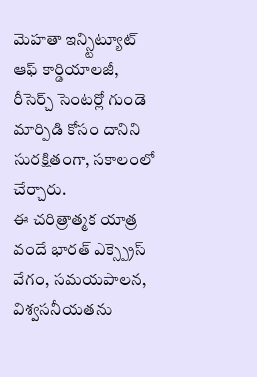మెహతా ఇన్స్టిట్యూట్ ఆఫ్ కార్డియాలజీ, రీసెర్చ్ సెంటర్లో గుండె మార్పిడి కోసం దానిని సురక్షితంగా, సకాలంలో చేర్చారు.
ఈ చరిత్రాత్మక యాత్ర వందే భారత్ ఎక్స్ప్రెస్ వేగం, సమయపాలన, విశ్వసనీయతను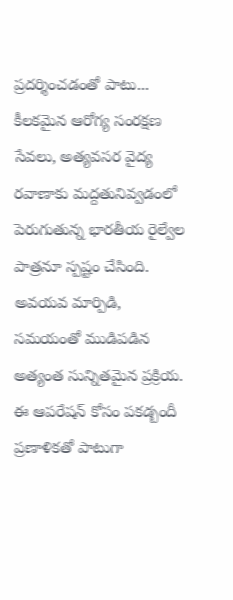ప్రదర్శించడంతో పాటు... కీలకమైన ఆరోగ్య సంరక్షణ సేవలు, అత్యవసర వైద్య రవాణాకు మద్దతునివ్వడంలో పెరుగుతున్న భారతీయ రైల్వేల పాత్రనూ స్పష్టం చేసింది.
అవయవ మార్పిడి, సమయంతో ముడిపడిన అత్యంత సున్నితమైన ప్రక్రియ. ఈ ఆపరేషన్ కోసం పకడ్బందీ ప్రణాళికతో పాటుగా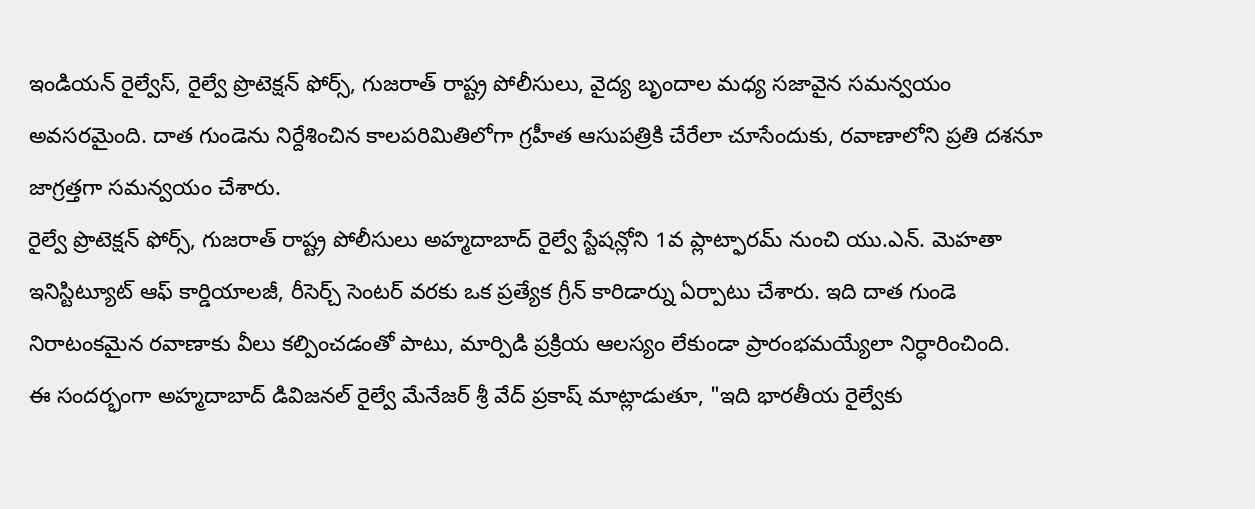ఇండియన్ రైల్వేస్, రైల్వే ప్రొటెక్షన్ ఫోర్స్, గుజరాత్ రాష్ట్ర పోలీసులు, వైద్య బృందాల మధ్య సజావైన సమన్వయం అవసరమైంది. దాత గుండెను నిర్దేశించిన కాలపరిమితిలోగా గ్రహీత ఆసుపత్రికి చేరేలా చూసేందుకు, రవాణాలోని ప్రతి దశనూ జాగ్రత్తగా సమన్వయం చేశారు.
రైల్వే ప్రొటెక్షన్ ఫోర్స్, గుజరాత్ రాష్ట్ర పోలీసులు అహ్మదాబాద్ రైల్వే స్టేషన్లోని 1వ ప్లాట్ఫారమ్ నుంచి యు.ఎన్. మెహతా ఇనిస్టిట్యూట్ ఆఫ్ కార్డియాలజీ, రీసెర్చ్ సెంటర్ వరకు ఒక ప్రత్యేక గ్రీన్ కారిడార్ను ఏర్పాటు చేశారు. ఇది దాత గుండె నిరాటంకమైన రవాణాకు వీలు కల్పించడంతో పాటు, మార్పిడి ప్రక్రియ ఆలస్యం లేకుండా ప్రారంభమయ్యేలా నిర్ధారించింది.
ఈ సందర్భంగా అహ్మదాబాద్ డివిజనల్ రైల్వే మేనేజర్ శ్రీ వేద్ ప్రకాష్ మాట్లాడుతూ, "ఇది భారతీయ రైల్వేకు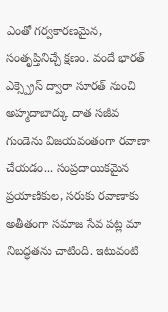ఎంతో గర్వకారణమైన, సంతృప్తినిచ్చే క్షణం. వందే భారత్ ఎక్స్ప్రెస్ ద్వారా సూరత్ నుంచి అహ్మదాబాద్కు దాత సజీవ గుండెను విజయవంతంగా రవాణా చేయడం... సంప్రదాయికమైన ప్రయాణికుల, సరుకు రవాణాకు అతీతంగా సమాజ సేవ పట్ల మా నిబద్ధతను చాటింది. ఇటువంటి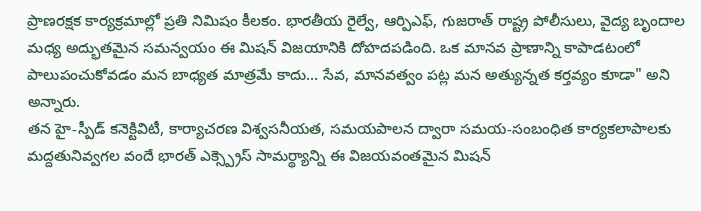ప్రాణరక్షక కార్యక్రమాల్లో ప్రతి నిమిషం కీలకం. భారతీయ రైల్వే, ఆర్పిఎఫ్, గుజరాత్ రాష్ట్ర పోలీసులు, వైద్య బృందాల మధ్య అద్భుతమైన సమన్వయం ఈ మిషన్ విజయానికి దోహదపడింది. ఒక మానవ ప్రాణాన్ని కాపాడటంలో పాలుపంచుకోవడం మన బాధ్యత మాత్రమే కాదు... సేవ, మానవత్వం పట్ల మన అత్యున్నత కర్తవ్యం కూడా" అని అన్నారు.
తన హై-స్పీడ్ కనెక్టివిటీ, కార్యాచరణ విశ్వసనీయత, సమయపాలన ద్వారా సమయ-సంబంధిత కార్యకలాపాలకు మద్దతునివ్వగల వందే భారత్ ఎక్స్ప్రెస్ సామర్థ్యాన్ని ఈ విజయవంతమైన మిషన్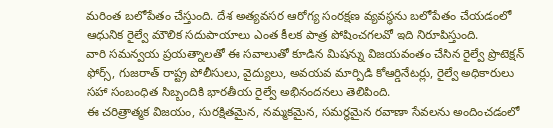మరింత బలోపేతం చేస్తుంది. దేశ అత్యవసర ఆరోగ్య సంరక్షణ వ్యవస్థను బలోపేతం చేయడంలో ఆధునిక రైల్వే మౌలిక సదుపాయాలు ఎంత కీలక పాత్ర పోషించగలవో ఇది నిరూపిస్తుంది.
వారి సమన్వయ ప్రయత్నాలతో ఈ సవాలుతో కూడిన మిషన్ను విజయవంతం చేసిన రైల్వే ప్రొటెక్షన్ ఫోర్స్, గుజరాత్ రాష్ట్ర పోలీసులు, వైద్యులు, అవయవ మార్పిడి కోఆర్డినేటర్లు, రైల్వే అధికారులు సహా సంబంధిత సిబ్బందికి భారతీయ రైల్వే అభినందనలు తెలిపింది.
ఈ చరిత్రాత్మక విజయం, సురక్షితమైన, నమ్మకమైన, సమర్థమైన రవాణా సేవలను అందించడంలో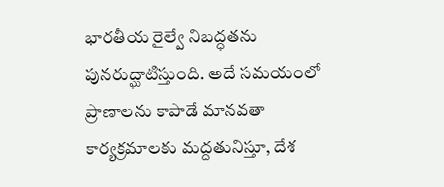భారతీయ రైల్వే నిబద్ధతను పునరుద్ఘాటిస్తుంది. అదే సమయంలో ప్రాణాలను కాపాడే మానవతా కార్యక్రమాలకు మద్దతునిస్తూ, దేశ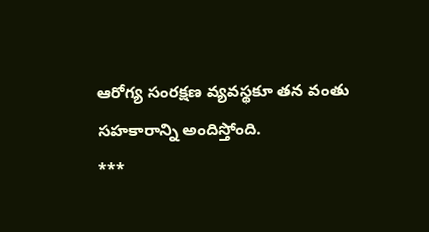ఆరోగ్య సంరక్షణ వ్యవస్థకూ తన వంతు సహకారాన్ని అందిస్తోంది.
***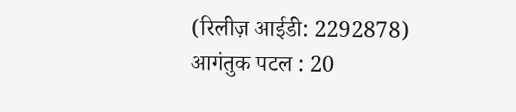(रिलीज़ आईडी: 2292878)
आगंतुक पटल : 20